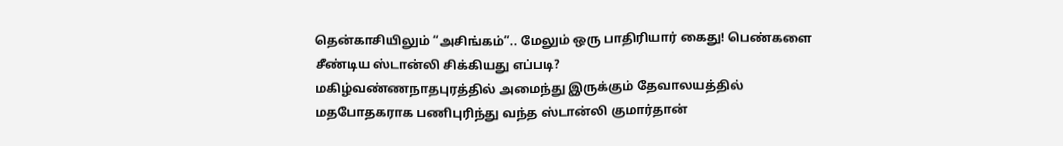தென்காசியிலும் “அசிங்கம்”.. மேலும் ஒரு பாதிரியார் கைது! பெண்களை சீண்டிய ஸ்டான்லி சிக்கியது எப்படி?
மகிழ்வண்ணநாதபுரத்தில் அமைந்து இருக்கும் தேவாலயத்தில் மதபோதகராக பணிபுரிந்து வந்த ஸ்டான்லி குமார்தான்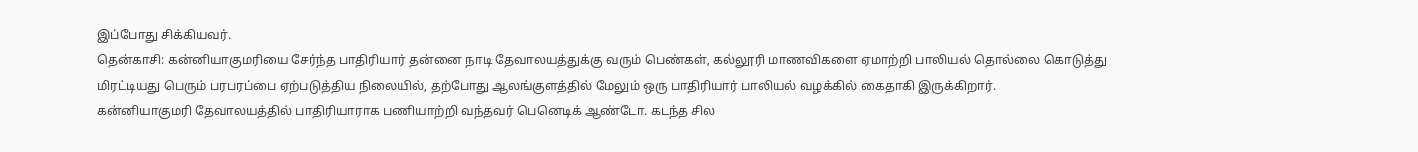இப்போது சிக்கியவர்.
தென்காசி: கன்னியாகுமரியை சேர்ந்த பாதிரியார் தன்னை நாடி தேவாலயத்துக்கு வரும் பெண்கள், கல்லூரி மாணவிகளை ஏமாற்றி பாலியல் தொல்லை கொடுத்து மிரட்டியது பெரும் பரபரப்பை ஏற்படுத்திய நிலையில், தற்போது ஆலங்குளத்தில் மேலும் ஒரு பாதிரியார் பாலியல் வழக்கில் கைதாகி இருக்கிறார்.
கன்னியாகுமரி தேவாலயத்தில் பாதிரியாராக பணியாற்றி வந்தவர் பெனெடிக் ஆண்டோ. கடந்த சில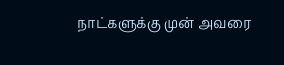நாட்களுக்கு முன் அவரை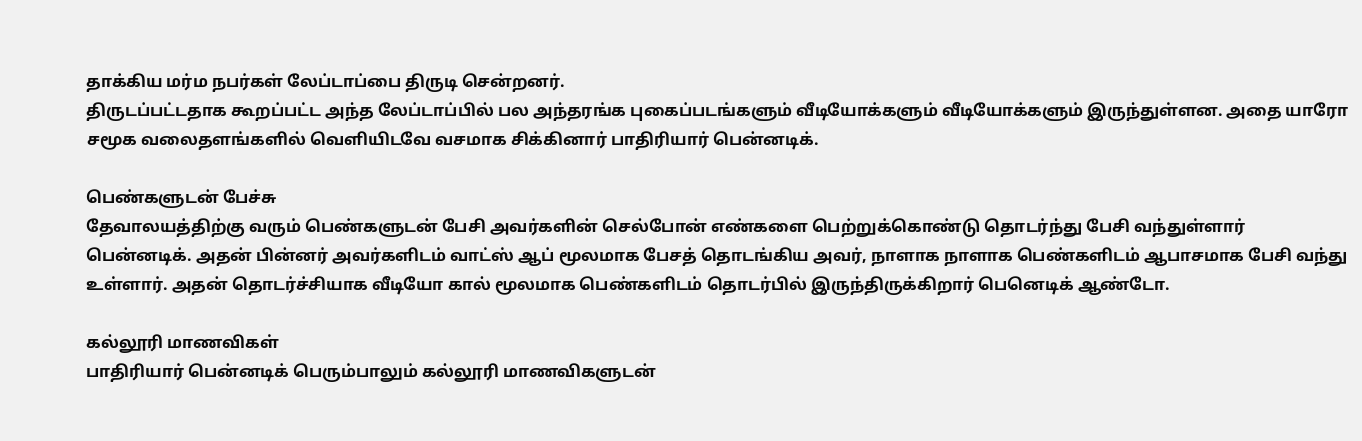தாக்கிய மர்ம நபர்கள் லேப்டாப்பை திருடி சென்றனர்.
திருடப்பட்டதாக கூறப்பட்ட அந்த லேப்டாப்பில் பல அந்தரங்க புகைப்படங்களும் வீடியோக்களும் வீடியோக்களும் இருந்துள்ளன. அதை யாரோ சமூக வலைதளங்களில் வெளியிடவே வசமாக சிக்கினார் பாதிரியார் பென்னடிக்.

பெண்களுடன் பேச்சு
தேவாலயத்திற்கு வரும் பெண்களுடன் பேசி அவர்களின் செல்போன் எண்களை பெற்றுக்கொண்டு தொடர்ந்து பேசி வந்துள்ளார் பென்னடிக். அதன் பின்னர் அவர்களிடம் வாட்ஸ் ஆப் மூலமாக பேசத் தொடங்கிய அவர், நாளாக நாளாக பெண்களிடம் ஆபாசமாக பேசி வந்து உள்ளார். அதன் தொடர்ச்சியாக வீடியோ கால் மூலமாக பெண்களிடம் தொடர்பில் இருந்திருக்கிறார் பெனெடிக் ஆண்டோ.

கல்லூரி மாணவிகள்
பாதிரியார் பென்னடிக் பெரும்பாலும் கல்லூரி மாணவிகளுடன்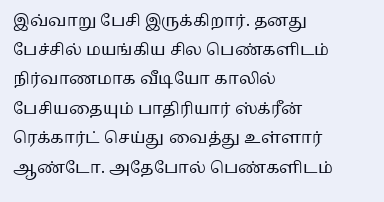இவ்வாறு பேசி இருக்கிறார். தனது பேச்சில் மயங்கிய சில பெண்களிடம் நிர்வாணமாக வீடியோ காலில் பேசியதையும் பாதிரியார் ஸ்க்ரீன் ரெக்கார்ட் செய்து வைத்து உள்ளார் ஆண்டோ. அதேபோல் பெண்களிடம்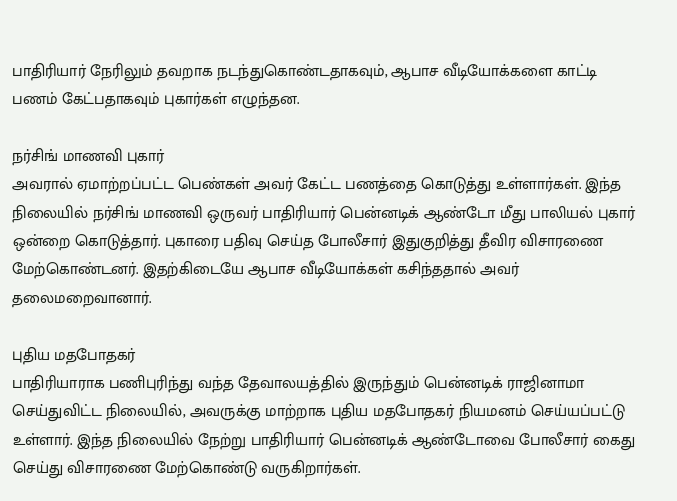பாதிரியார் நேரிலும் தவறாக நடந்துகொண்டதாகவும், ஆபாச வீடியோக்களை காட்டி பணம் கேட்பதாகவும் புகார்கள் எழுந்தன.

நர்சிங் மாணவி புகார்
அவரால் ஏமாற்றப்பட்ட பெண்கள் அவர் கேட்ட பணத்தை கொடுத்து உள்ளார்கள். இந்த நிலையில் நர்சிங் மாணவி ஒருவர் பாதிரியார் பென்னடிக் ஆண்டோ மீது பாலியல் புகார் ஒன்றை கொடுத்தார். புகாரை பதிவு செய்த போலீசார் இதுகுறித்து தீவிர விசாரணை மேற்கொண்டனர். இதற்கிடையே ஆபாச வீடியோக்கள் கசிந்ததால் அவர் தலைமறைவானார்.

புதிய மதபோதகர்
பாதிரியாராக பணிபுரிந்து வந்த தேவாலயத்தில் இருந்தும் பென்னடிக் ராஜினாமா செய்துவிட்ட நிலையில், அவருக்கு மாற்றாக புதிய மதபோதகர் நியமனம் செய்யப்பட்டு உள்ளார். இந்த நிலையில் நேற்று பாதிரியார் பென்னடிக் ஆண்டோவை போலீசார் கைது செய்து விசாரணை மேற்கொண்டு வருகிறார்கள்.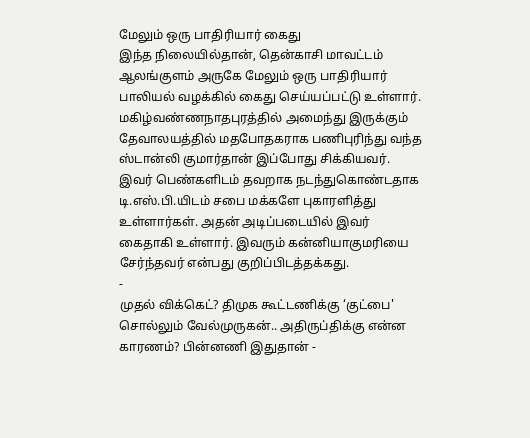மேலும் ஒரு பாதிரியார் கைது
இந்த நிலையில்தான், தென்காசி மாவட்டம் ஆலங்குளம் அருகே மேலும் ஒரு பாதிரியார் பாலியல் வழக்கில் கைது செய்யப்பட்டு உள்ளார். மகிழ்வண்ணநாதபுரத்தில் அமைந்து இருக்கும் தேவாலயத்தில் மதபோதகராக பணிபுரிந்து வந்த ஸ்டான்லி குமார்தான் இப்போது சிக்கியவர். இவர் பெண்களிடம் தவறாக நடந்துகொண்டதாக டி.எஸ்.பி.யிடம் சபை மக்களே புகாரளித்து உள்ளார்கள். அதன் அடிப்படையில் இவர் கைதாகி உள்ளார். இவரும் கன்னியாகுமரியை சேர்ந்தவர் என்பது குறிப்பிடத்தக்கது.
-
முதல் விக்கெட்? திமுக கூட்டணிக்கு ‘குட்பை' சொல்லும் வேல்முருகன்.. அதிருப்திக்கு என்ன காரணம்? பின்னணி இதுதான் -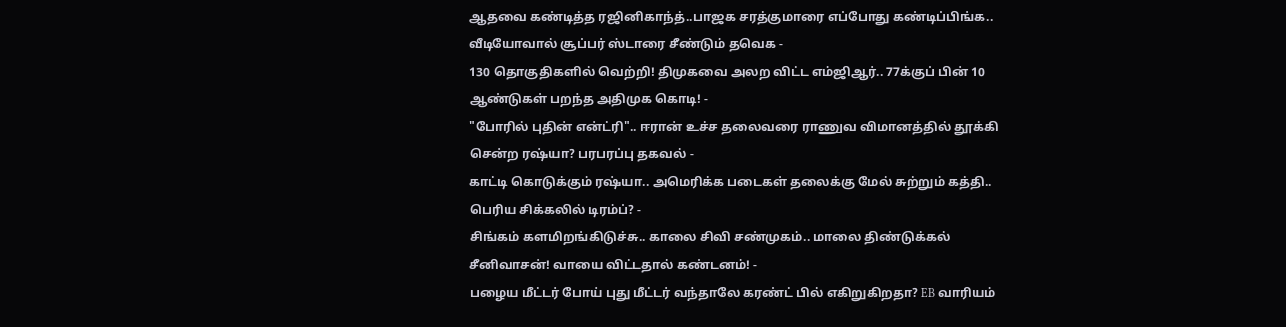ஆதவை கண்டித்த ரஜினிகாந்த்..பாஜக சரத்குமாரை எப்போது கண்டிப்பிங்க.. வீடியோவால் சூப்பர் ஸ்டாரை சீண்டும் தவெக -
130 தொகுதிகளில் வெற்றி! திமுகவை அலற விட்ட எம்ஜிஆர்.. 77க்குப் பின் 10 ஆண்டுகள் பறந்த அதிமுக கொடி! -
"போரில் புதின் என்ட்ரி".. ஈரான் உச்ச தலைவரை ராணுவ விமானத்தில் தூக்கி சென்ற ரஷ்யா? பரபரப்பு தகவல் -
காட்டி கொடுக்கும் ரஷ்யா.. அமெரிக்க படைகள் தலைக்கு மேல் சுற்றும் கத்தி.. பெரிய சிக்கலில் டிரம்ப்? -
சிங்கம் களமிறங்கிடுச்சு.. காலை சிவி சண்முகம்.. மாலை திண்டுக்கல் சீனிவாசன்! வாயை விட்டதால் கண்டனம்! -
பழைய மீட்டர் போய் புது மீட்டர் வந்தாலே கரண்ட் பில் எகிறுகிறதா? EB வாரியம்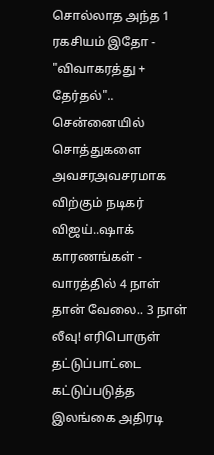சொல்லாத அந்த 1 ரகசியம் இதோ -
"விவாகரத்து + தேர்தல்".. சென்னையில் சொத்துகளை அவசரஅவசரமாக விற்கும் நடிகர் விஜய்..ஷாக் காரணங்கள் -
வாரத்தில் 4 நாள் தான் வேலை.. 3 நாள் லீவு! எரிபொருள் தட்டுப்பாட்டை கட்டுப்படுத்த இலங்கை அதிரடி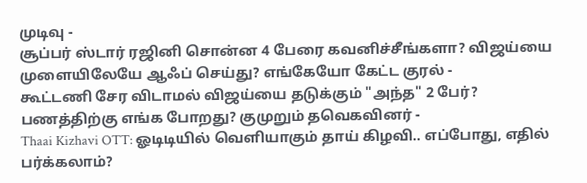முடிவு -
சூப்பர் ஸ்டார் ரஜினி சொன்ன 4 பேரை கவனிச்சீங்களா? விஜய்யை முளையிலேயே ஆஃப் செய்து? எங்கேயோ கேட்ட குரல் -
கூட்டணி சேர விடாமல் விஜய்யை தடுக்கும் "அந்த" 2 பேர்? பணத்திற்கு எங்க போறது? குமுறும் தவெகவினர் -
Thaai Kizhavi OTT: ஓடிடியில் வெளியாகும் தாய் கிழவி.. எப்போது, எதில் பர்க்கலாம்?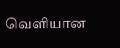வெளியான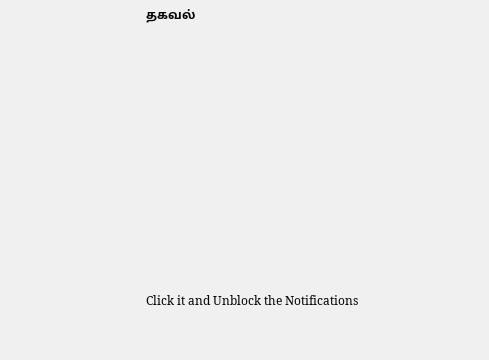தகவல்












Click it and Unblock the Notifications